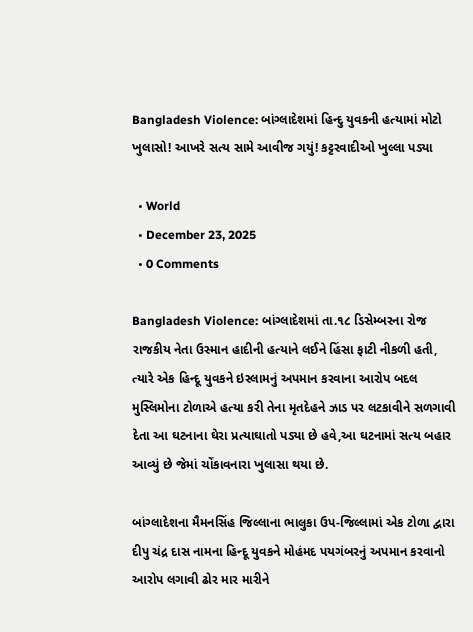Bangladesh Violence: બાંગ્લાદેશમાં હિન્દુ યુવકની હત્યામાં મોટો ખુલાસો! આખરે સત્ય સામે આવીજ ગયું! કટ્ટરવાદીઓ ખુલ્લા પડ્યા

  • World
  • December 23, 2025
  • 0 Comments

Bangladesh Violence: બાંગ્લાદેશમાં તા.૧૮ ડિસેમ્બરના રોજ રાજકીય નેતા ઉસ્માન હાદીની હત્યાને લઈને હિંસા ફાટી નીકળી હતી, ત્યારે એક હિન્દૂ યુવકને ઇસ્લામનું અપમાન કરવાના આરોપ બદલ મુસ્લિમોના ટોળાએ હત્યા કરી તેના મૃતદેહને ઝાડ પર લટકાવીને સળગાવી દેતા આ ઘટનાના ઘેરા પ્રત્યાઘાતો પડ્યા છે હવે,આ ઘટનામાં સત્ય બહાર આવ્યું છે જેમાં ચોંકાવનારા ખુલાસા થયા છે.

બાંગ્લાદેશના મૈમનસિંહ જિલ્લાના ભાલુકા ઉપ-જિલ્લામાં એક ટોળા દ્વારા દીપુ ચંદ્ર દાસ નામના હિન્દૂ યુવકને મોહંમદ પયગંબરનું અપમાન કરવાનો આરોપ લગાવી ઢોર માર મારીને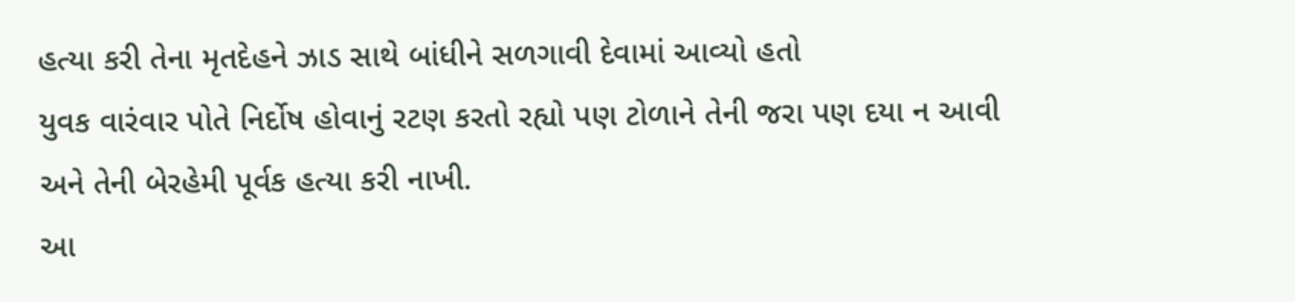હત્યા કરી તેના મૃતદેહને ઝાડ સાથે બાંધીને સળગાવી દેવામાં આવ્યો હતો
યુવક વારંવાર પોતે નિર્દોષ હોવાનું રટણ કરતો રહ્યો પણ ટોળાને તેની જરા પણ દયા ન આવી અને તેની બેરહેમી પૂર્વક હત્યા કરી નાખી.
આ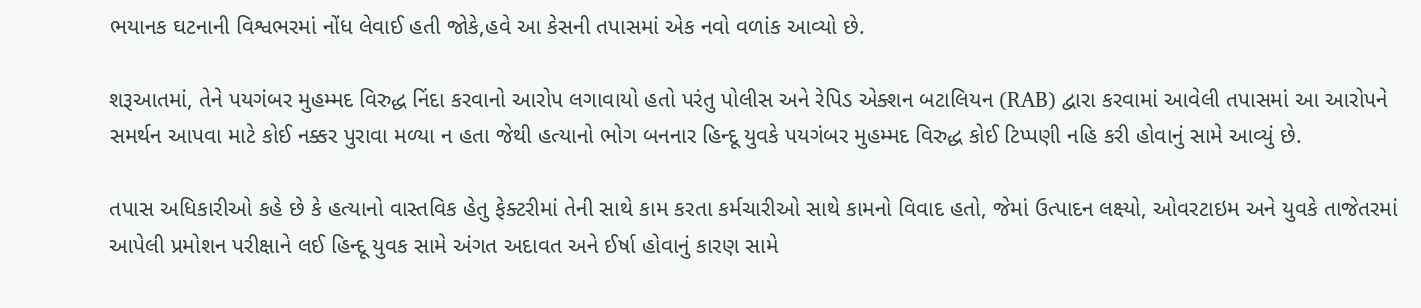ભયાનક ઘટનાની વિશ્વભરમાં નોંધ લેવાઈ હતી જોકે,હવે આ કેસની તપાસમાં એક નવો વળાંક આવ્યો છે.

શરૂઆતમાં, તેને પયગંબર મુહમ્મદ વિરુદ્ધ નિંદા કરવાનો આરોપ લગાવાયો હતો પરંતુ પોલીસ અને રેપિડ એક્શન બટાલિયન (RAB) દ્વારા કરવામાં આવેલી તપાસમાં આ આરોપને સમર્થન આપવા માટે કોઈ નક્કર પુરાવા મળ્યા ન હતા જેથી હત્યાનો ભોગ બનનાર હિન્દૂ યુવકે પયગંબર મુહમ્મદ વિરુદ્ધ કોઈ ટિપ્પણી નહિ કરી હોવાનું સામે આવ્યું છે.

તપાસ અધિકારીઓ કહે છે કે હત્યાનો વાસ્તવિક હેતુ ફેક્ટરીમાં તેની સાથે કામ કરતા કર્મચારીઓ સાથે કામનો વિવાદ હતો, જેમાં ઉત્પાદન લક્ષ્યો, ઓવરટાઇમ અને યુવકે તાજેતરમાં આપેલી પ્રમોશન પરીક્ષાને લઈ હિન્દૂ યુવક સામે અંગત અદાવત અને ઈર્ષા હોવાનું કારણ સામે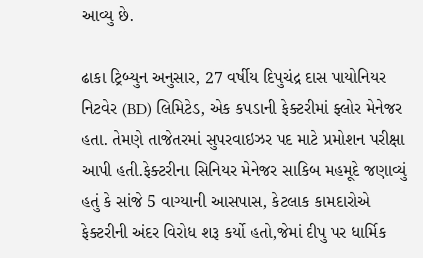આવ્યુ છે.

ઢાકા ટ્રિબ્યુન અનુસાર, 27 વર્ષીય દિપુચંદ્ર દાસ પાયોનિયર નિટવેર (BD) લિમિટેડ, એક કપડાની ફેક્ટરીમાં ફ્લોર મેનેજર હતા. તેમણે તાજેતરમાં સુપરવાઇઝર પદ માટે પ્રમોશન પરીક્ષા આપી હતી.ફેક્ટરીના સિનિયર મેનેજર સાકિબ મહમૂદે જણાવ્યું હતું કે સાંજે 5 વાગ્યાની આસપાસ, કેટલાક કામદારોએ ફેક્ટરીની અંદર વિરોધ શરૂ કર્યો હતો,જેમાં દીપુ પર ધાર્મિક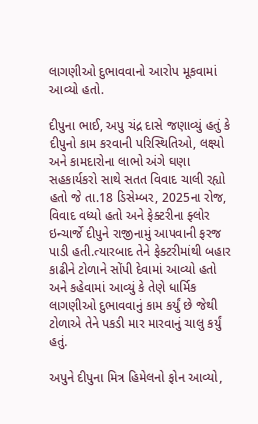લાગણીઓ દુભાવવાનો આરોપ મૂકવામાં આવ્યો હતો.

દીપુના ભાઈ, અપુ ચંદ્ર દાસે જણાવ્યું હતું કે દીપુનો કામ કરવાની પરિસ્થિતિઓ, લક્ષ્યો અને કામદારોના લાભો અંગે ઘણા સહકાર્યકરો સાથે સતત વિવાદ ચાલી રહ્યો હતો જે તા.18 ડિસેમ્બર, 2025ના રોજ, વિવાદ વધ્યો હતો અને ફેક્ટરીના ફ્લોર ઇન્ચાર્જે દીપુને રાજીનામું આપવાની ફરજ પાડી હતી.ત્યારબાદ તેને ફેક્ટરીમાંથી બહાર કાઢીને ટોળાને સોંપી દેવામાં આવ્યો હતો અને કહેવામાં આવ્યું કે તેણે ધાર્મિક લાગણીઓ દુભાવવાનું કામ કર્યું છે જેથી ટોળાએ તેને પકડી માર મારવાનું ચાલુ કર્યું હતું.

અપુને દીપુના મિત્ર હિમેલનો ફોન આવ્યો,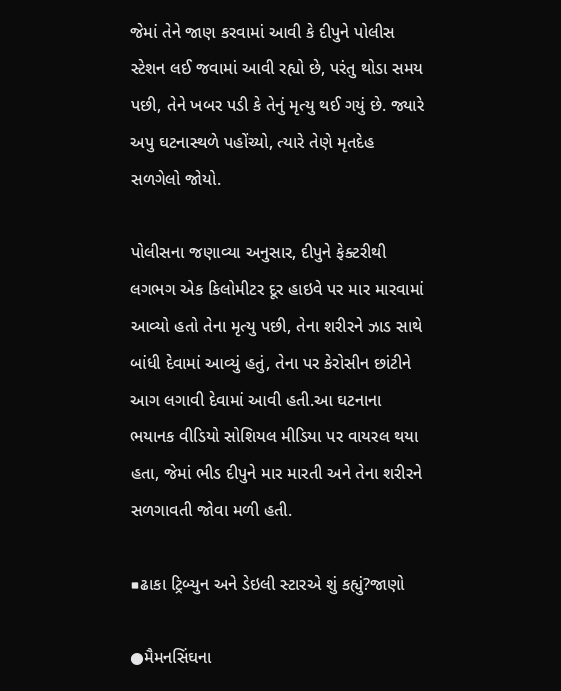જેમાં તેને જાણ કરવામાં આવી કે દીપુને પોલીસ સ્ટેશન લઈ જવામાં આવી રહ્યો છે, પરંતુ થોડા સમય પછી, તેને ખબર પડી કે તેનું મૃત્યુ થઈ ગયું છે. જ્યારે અપુ ઘટનાસ્થળે પહોંચ્યો, ત્યારે તેણે મૃતદેહ સળગેલો જોયો.

પોલીસના જણાવ્યા અનુસાર, દીપુને ફેક્ટરીથી લગભગ એક કિલોમીટર દૂર હાઇવે પર માર મારવામાં આવ્યો હતો તેના મૃત્યુ પછી, તેના શરીરને ઝાડ સાથે બાંધી દેવામાં આવ્યું હતું, તેના પર કેરોસીન છાંટીને આગ લગાવી દેવામાં આવી હતી.આ ઘટનાના ભયાનક વીડિયો સોશિયલ મીડિયા પર વાયરલ થયા હતા, જેમાં ભીડ દીપુને માર મારતી અને તેના શરીરને સળગાવતી જોવા મળી હતી.

■ઢાકા ટ્રિબ્યુન અને ડેઇલી સ્ટારએ શું કહ્યું?જાણો

●મૈમનસિંઘના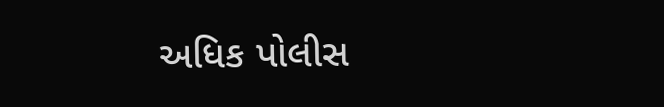અધિક પોલીસ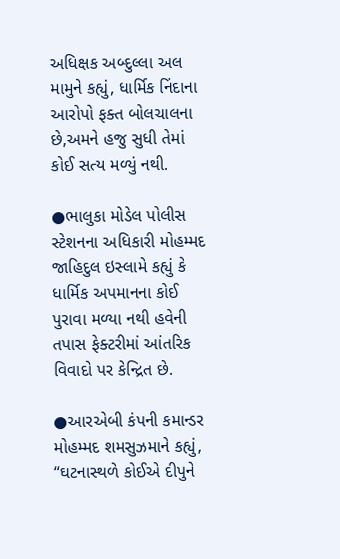અધિક્ષક અબ્દુલ્લા અલ મામુને કહ્યું, ધાર્મિક નિંદાના આરોપો ફક્ત બોલચાલના છે,અમને હજુ સુધી તેમાં કોઈ સત્ય મળ્યું નથી.

●ભાલુકા મોડેલ પોલીસ સ્ટેશનના અધિકારી મોહમ્મદ જાહિદુલ ઇસ્લામે કહ્યું કે ધાર્મિક અપમાનના કોઈ પુરાવા મળ્યા નથી હવેની તપાસ ફેક્ટરીમાં આંતરિક વિવાદો પર કેન્દ્રિત છે.

●આરએબી કંપની કમાન્ડર મોહમ્મદ શમસુઝમાને કહ્યું, “ઘટનાસ્થળે કોઈએ દીપુને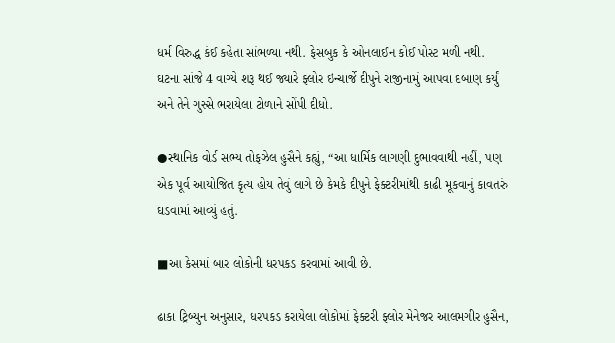ધર્મ વિરુદ્ધ કંઈ કહેતા સાંભળ્યા નથી. ફેસબુક કે ઓનલાઈન કોઈ પોસ્ટ મળી નથી.
ઘટના સાંજે 4 વાગ્યે શરૂ થઈ જ્યારે ફ્લોર ઇન્ચાર્જે દીપુને રાજીનામું આપવા દબાણ કર્યું અને તેને ગુસ્સે ભરાયેલા ટોળાને સોંપી દીધો.

●સ્થાનિક વોર્ડ સભ્ય તોફઝેલ હુસૈને કહ્યું, “આ ધાર્મિક લાગણી દુભાવવાથી નહીં, પણ એક પૂર્વ આયોજિત કૃત્ય હોય તેવું લાગે છે કેમકે દીપુને ફેક્ટરીમાંથી કાઢી મૂકવાનું કાવતરું ઘડવામાં આવ્યું હતું.

■આ કેસમાં બાર લોકોની ધરપકડ કરવામાં આવી છે.

ઢાકા ટ્રિબ્યુન અનુસાર, ધરપકડ કરાયેલા લોકોમાં ફેક્ટરી ફ્લોર મેનેજર આલમગીર હુસૈન,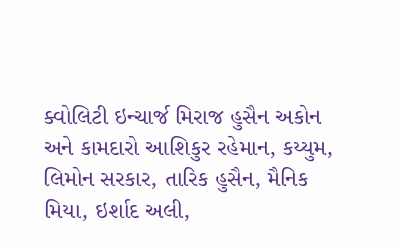ક્વોલિટી ઇન્ચાર્જ મિરાજ હુસૈન અકોન અને કામદારો આશિકુર રહેમાન, કય્યુમ, લિમોન સરકાર, તારિક હુસૈન, મૈનિક મિયા, ઇર્શાદ અલી,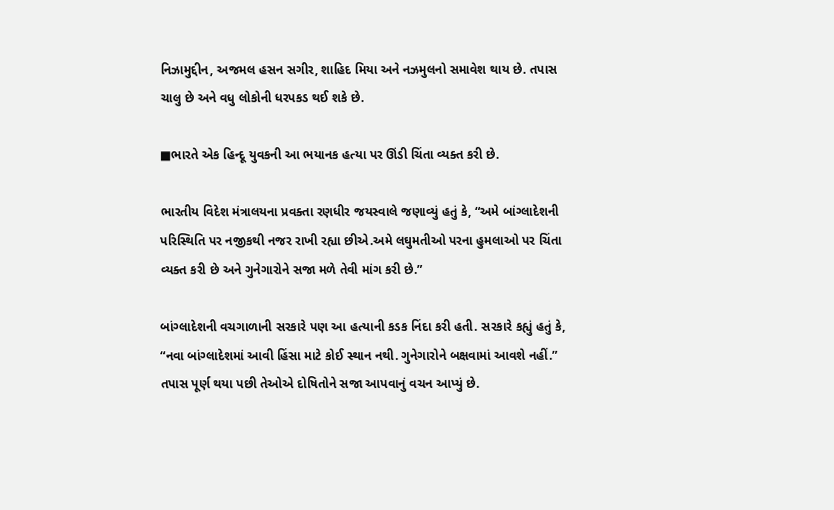નિઝામુદ્દીન, અજમલ હસન સગીર, શાહિદ મિયા અને નઝમુલનો સમાવેશ થાય છે. તપાસ ચાલુ છે અને વધુ લોકોની ધરપકડ થઈ શકે છે.

■ભારતે એક હિન્દૂ યુવકની આ ભયાનક હત્યા પર ઊંડી ચિંતા વ્યક્ત કરી છે.

ભારતીય વિદેશ મંત્રાલયના પ્રવક્તા રણધીર જયસ્વાલે જણાવ્યું હતું કે, “અમે બાંગ્લાદેશની પરિસ્થિતિ પર નજીકથી નજર રાખી રહ્યા છીએ.અમે લઘુમતીઓ પરના હુમલાઓ પર ચિંતા વ્યક્ત કરી છે અને ગુનેગારોને સજા મળે તેવી માંગ કરી છે.”

બાંગ્લાદેશની વચગાળાની સરકારે પણ આ હત્યાની કડક નિંદા કરી હતી. સરકારે કહ્યું હતું કે, “નવા બાંગ્લાદેશમાં આવી હિંસા માટે કોઈ સ્થાન નથી. ગુનેગારોને બક્ષવામાં આવશે નહીં.” તપાસ પૂર્ણ થયા પછી તેઓએ દોષિતોને સજા આપવાનું વચન આપ્યું છે.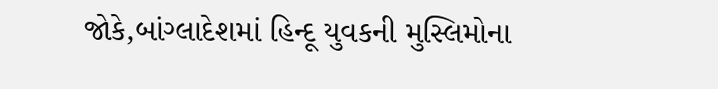જોકે,બાંગ્લાદેશમાં હિન્દૂ યુવકની મુસ્લિમોના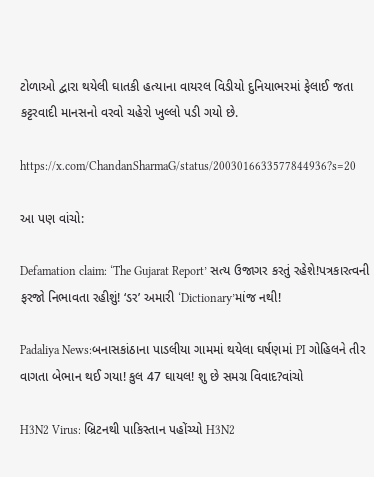ટોળાઓ દ્વારા થયેલી ઘાતકી હત્યાના વાયરલ વિડીયો દુનિયાભરમાં ફેલાઈ જતા કટ્ટરવાદી માનસનો વરવો ચહેરો ખુલ્લો પડી ગયો છે.

https://x.com/ChandanSharmaG/status/2003016633577844936?s=20

આ પણ વાંચો:

Defamation claim: ‘The Gujarat Report’ સત્ય ઉજાગર કરતું રહેશે!પત્રકારત્વની ફરજો નિભાવતા રહીશું! ‘ડર’ અમારી ‘Dictionary’માંજ નથી!

Padaliya News:બનાસકાંઠાના પાડલીયા ગામમાં થયેલા ઘર્ષણમાં PI ગોહિલને તીર વાગતા બેભાન થઈ ગયા! કુલ 47 ઘાયલ! શુ છે સમગ્ર વિવાદ?વાંચો

H3N2 Virus: બ્રિટનથી પાકિસ્તાન પહોંચ્યો H3N2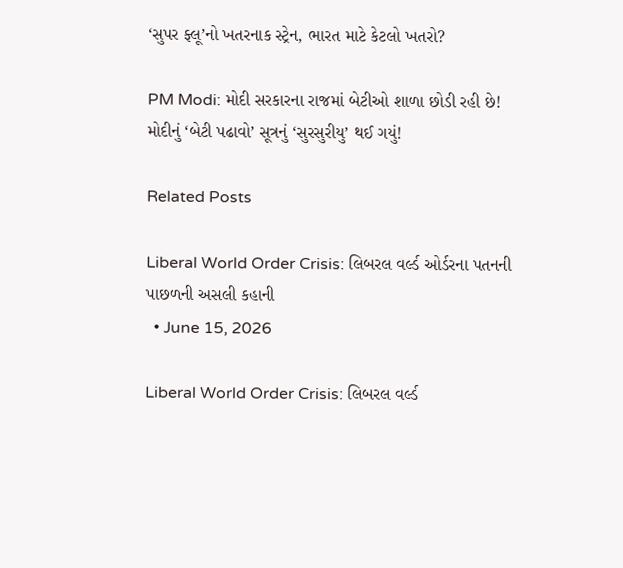‘સુપર ફ્લૂ’નો ખતરનાક સ્ટ્રેન, ભારત માટે કેટલો ખતરો?

PM Modi: મોદી સરકારના રાજમાં બેટીઓ શાળા છોડી રહી છે! મોદીનું ‘બેટી પઢાવો’ સૂત્રનું ‘સુરસુરીયુ’ થઈ ગયું!

Related Posts

Liberal World Order Crisis: લિબરલ વર્લ્ડ ઓર્ડરના પતનની પાછળની અસલી કહાની
  • June 15, 2026

Liberal World Order Crisis: લિબરલ વર્લ્ડ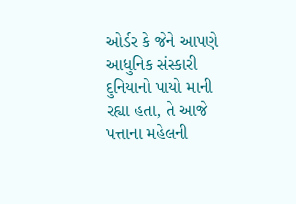ઓર્ડર કે જેને આપણે આધુનિક સંસ્કારી દુનિયાનો પાયો માની રહ્યા હતા, તે આજે પત્તાના મહેલની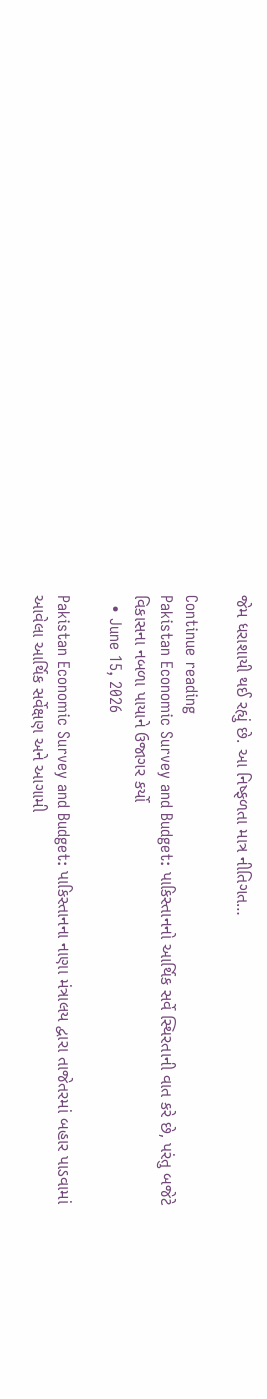જેમ ધરાશાયી થઈ રહ્યું છે. આ નિષ્ફળતા માત્ર નીતિગત…

Continue reading
Pakistan Economic Survey and Budget: પાકિસ્તાનનો આર્થિક સર્વે સ્થિરતાની વાત કરે છે, પરંતુ બજેટે વિકાસના નબળા પાયાને ઉજાગર કર્યો
  • June 15, 2026

Pakistan Economic Survey and Budget: પાકિસ્તાનના નાણા મંત્રાલય દ્વારા તાજેતરમાં બહાર પાડવામાં આવેલા આર્થિક સર્વેક્ષણ અને આગામી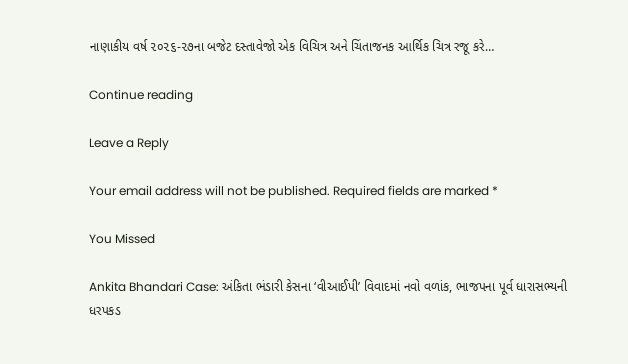નાણાકીય વર્ષ ૨૦૨૬-૨૭ના બજેટ દસ્તાવેજો એક વિચિત્ર અને ચિંતાજનક આર્થિક ચિત્ર રજૂ કરે…

Continue reading

Leave a Reply

Your email address will not be published. Required fields are marked *

You Missed

Ankita Bhandari Case: અંકિતા ભંડારી કેસના ‘વીઆઈપી’ વિવાદમાં નવો વળાંક, ભાજપના પૂર્વ ધારાસભ્યની ધરપકડ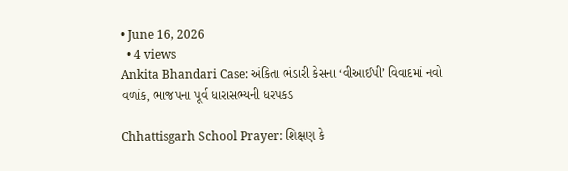• June 16, 2026
  • 4 views
Ankita Bhandari Case: અંકિતા ભંડારી કેસના ‘વીઆઈપી’ વિવાદમાં નવો વળાંક, ભાજપના પૂર્વ ધારાસભ્યની ધરપકડ

Chhattisgarh School Prayer: શિક્ષણ કે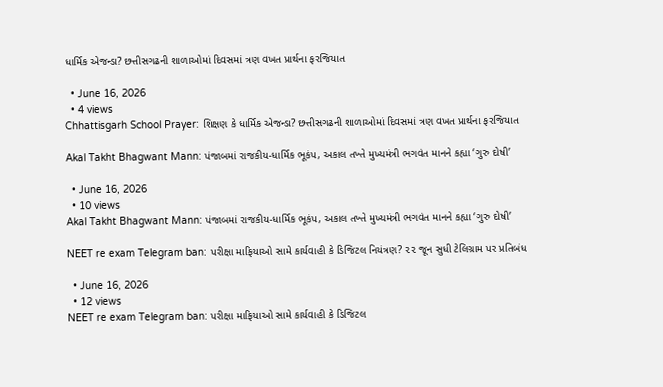ધાર્મિક એજન્ડા? છત્તીસગઢની શાળાઓમાં દિવસમાં ત્રણ વખત પ્રાર્થના ફરજિયાત

  • June 16, 2026
  • 4 views
Chhattisgarh School Prayer: શિક્ષણ કે ધાર્મિક એજન્ડા? છત્તીસગઢની શાળાઓમાં દિવસમાં ત્રણ વખત પ્રાર્થના ફરજિયાત

Akal Takht Bhagwant Mann: પંજાબમાં રાજકીય-ધાર્મિક ભૂકંપ, અકાલ તખ્તે મુખ્યમંત્રી ભગવંત માનને કહ્યા ‘ગુરુ દોષી’

  • June 16, 2026
  • 10 views
Akal Takht Bhagwant Mann: પંજાબમાં રાજકીય-ધાર્મિક ભૂકંપ, અકાલ તખ્તે મુખ્યમંત્રી ભગવંત માનને કહ્યા ‘ગુરુ દોષી’

NEET re exam Telegram ban: પરીક્ષા માફિયાઓ સામે કાર્યવાહી કે ડિજિટલ નિયંત્રણ? ૨૨ જૂન સુધી ટેલિગ્રામ પર પ્રતિબંધ

  • June 16, 2026
  • 12 views
NEET re exam Telegram ban: પરીક્ષા માફિયાઓ સામે કાર્યવાહી કે ડિજિટલ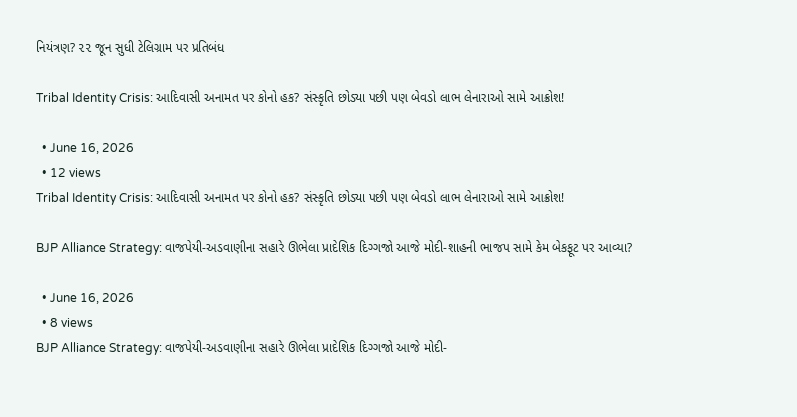નિયંત્રણ? ૨૨ જૂન સુધી ટેલિગ્રામ પર પ્રતિબંધ

Tribal Identity Crisis: આદિવાસી અનામત પર કોનો હક? સંસ્કૃતિ છોડ્યા પછી પણ બેવડો લાભ લેનારાઓ સામે આક્રોશ!

  • June 16, 2026
  • 12 views
Tribal Identity Crisis: આદિવાસી અનામત પર કોનો હક? સંસ્કૃતિ છોડ્યા પછી પણ બેવડો લાભ લેનારાઓ સામે આક્રોશ!

BJP Alliance Strategy: વાજપેયી-અડવાણીના સહારે ઊભેલા પ્રાદેશિક દિગ્ગજો આજે મોદી-શાહની ભાજપ સામે કેમ બેકફૂટ પર આવ્યા?

  • June 16, 2026
  • 8 views
BJP Alliance Strategy: વાજપેયી-અડવાણીના સહારે ઊભેલા પ્રાદેશિક દિગ્ગજો આજે મોદી-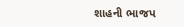શાહની ભાજપ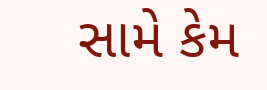સામે કેમ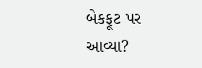બેકફૂટ પર આવ્યા?